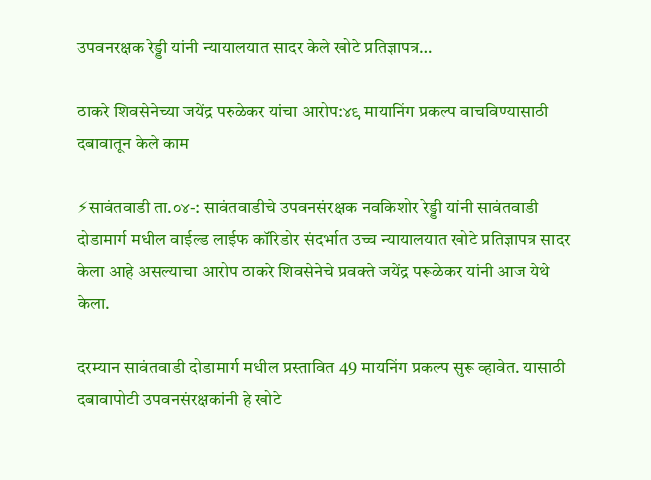उपवनरक्षक रेड्डी यांनी न्यायालयात सादर केले खोटे प्रतिज्ञापत्र…

ठाकरे शिवसेनेच्या जयेंद्र परुळेकर यांचा आरोप:४९ मायानिंग प्रकल्प वाचविण्यासाठी दबावातून केले काम

⚡सावंतवाडी ता.०४-: सावंतवाडीचे उपवनसंरक्षक नवकिशोर रेड्डी यांनी सावंतवाडी दोडामार्ग मधील वाईल्ड लाईफ कॉरिडोर संदर्भात उच्च न्यायालयात खोटे प्रतिज्ञापत्र सादर केला आहे असल्याचा आरोप ठाकरे शिवसेनेचे प्रवक्ते जयेंद्र परूळेकर यांनी आज येथे केला.

दरम्यान सावंतवाडी दोडामार्ग मधील प्रस्तावित 49 मायनिंग प्रकल्प सुरू व्हावेत. यासाठी दबावापोटी उपवनसंरक्षकांनी हे खोटे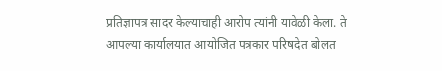प्रतिज्ञापत्र सादर केल्याचाही आरोप त्यांनी यावेळी केला. ते आपल्या कार्यालयात आयोजित पत्रकार परिषदेत बोलत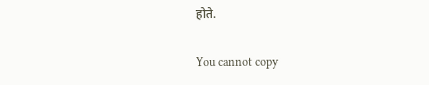होते.

You cannot copy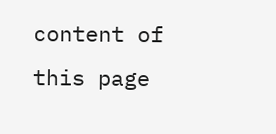content of this page